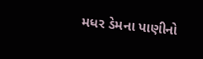મધર ડેમના પાણીનો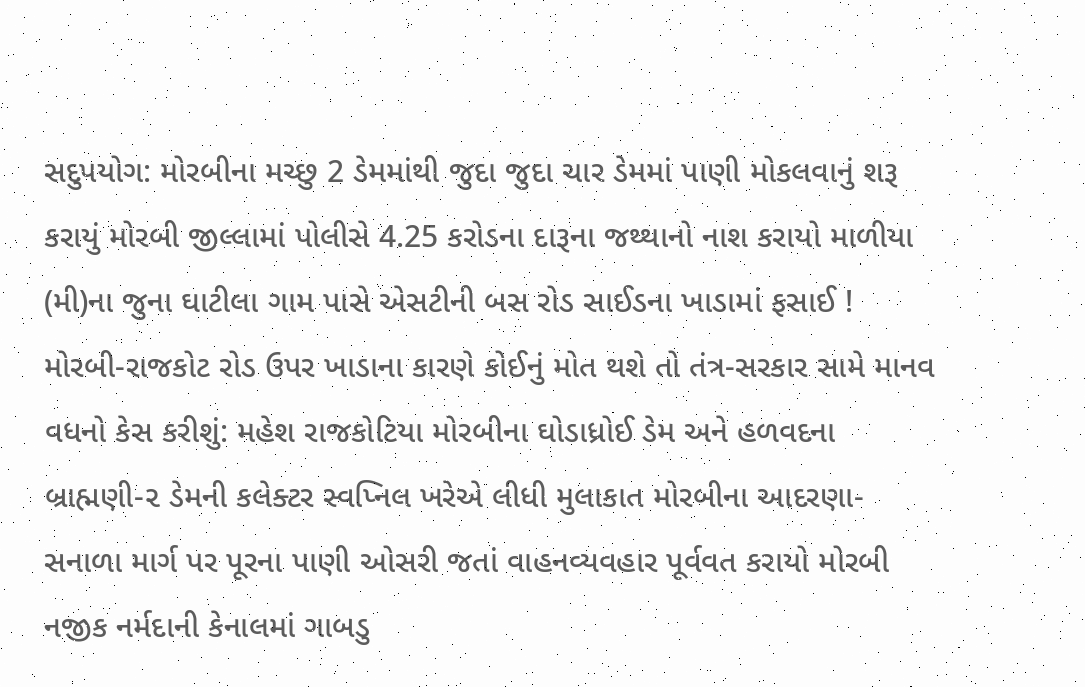સદુપયોગ: મોરબીના મચ્છુ 2 ડેમમાંથી જુદા જુદા ચાર ડેમમાં પાણી મોકલવાનું શરૂ કરાયું મોરબી જીલ્લામાં પોલીસે 4.25 કરોડના દારૂના જથ્થાનો નાશ કરાયો માળીયા (મી)ના જુના ઘાટીલા ગામ પાસે એસટીની બસ રોડ સાઈડના ખાડામાં ફસાઈ ! મોરબી-રાજકોટ રોડ ઉપર ખાડાના કારણે કોઈનું મોત થશે તો તંત્ર-સરકાર સામે માનવ વધનો કેસ કરીશું: મહેશ રાજકોટિયા મોરબીના ઘોડાધ્રોઈ ડેમ અને હળવદના બ્રાહ્મણી-૨ ડેમની કલેક્ટર સ્વપ્નિલ ખરેએ લીધી મુલાકાત મોરબીના આદરણા-સનાળા માર્ગ પર પૂરના પાણી ઓસરી જતાં વાહનવ્યવહાર પૂર્વવત કરાયો મોરબી નજીક નર્મદાની કેનાલમાં ગાબડુ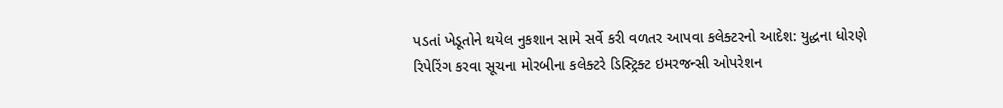પડતાં ખેડૂતોને થયેલ નુકશાન સામે સર્વે કરી વળતર આપવા કલેક્ટરનો આદેશ: યુદ્ધના ધોરણે રિપેરિંગ કરવા સૂચના મોરબીના કલેક્ટરે ડિસ્ટ્રિક્ટ ઇમરજન્સી ઓપરેશન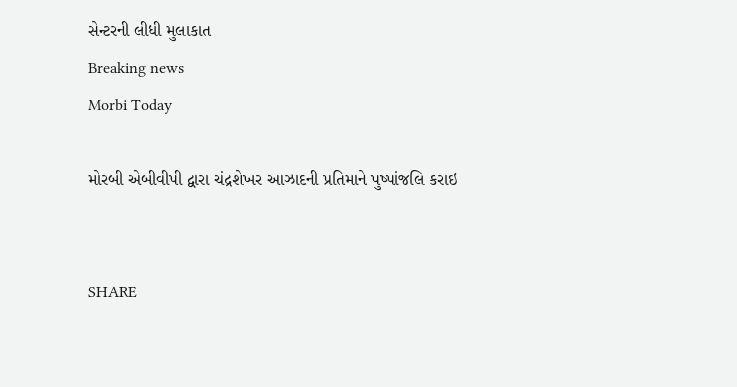સેન્ટરની લીધી મુલાકાત
Breaking news
Morbi Today

મોરબી એબીવીપી દ્વારા ચંદ્રશેખર આઝાદની પ્રતિમાને પુષ્પાંજલિ કરાઇ


SHARE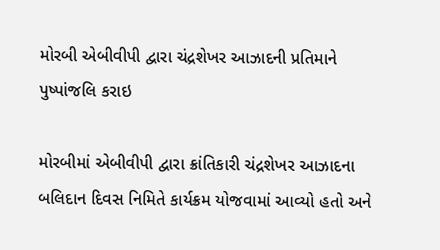મોરબી એબીવીપી દ્વારા ચંદ્રશેખર આઝાદની પ્રતિમાને પુષ્પાંજલિ કરાઇ

મોરબીમાં એબીવીપી દ્વારા ક્રાંતિકારી ચંદ્રશેખર આઝાદના બલિદાન દિવસ નિમિતે કાર્યક્રમ યોજવામાં આવ્યો હતો અને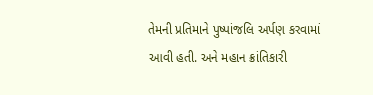તેમની પ્રતિમાને પુષ્પાંજલિ અર્પણ કરવામાં આવી હતી. અને મહાન ક્રાંતિકારી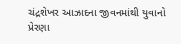ચંદ્રશેખર આઝાદના જીવનમાંથી યુવાનો પ્રેરણા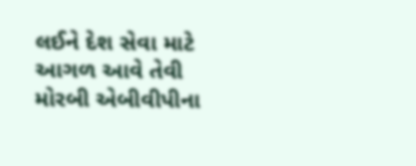લઈને દેશ સેવા માટે આગળ આવે તેવી મોરબી એબીવીપીના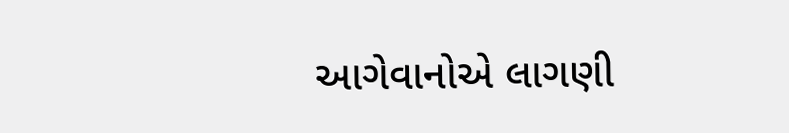આગેવાનોએ લાગણી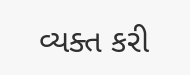વ્યક્ત કરી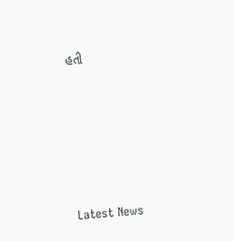હતી






Latest News